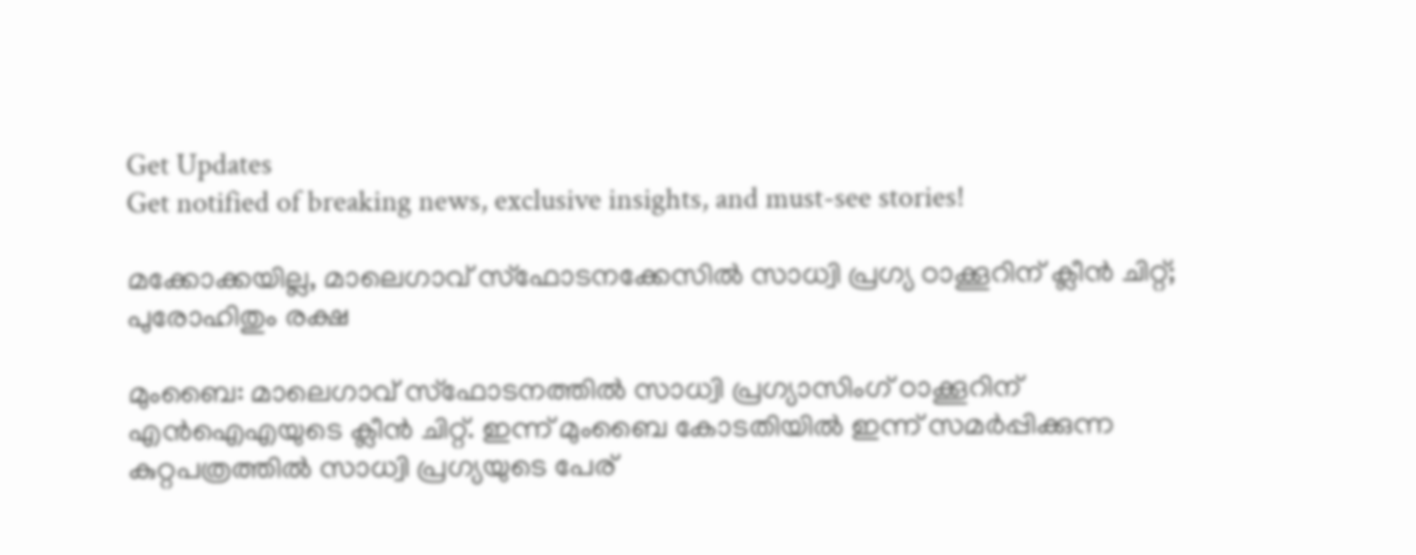Get Updates
Get notified of breaking news, exclusive insights, and must-see stories!

മക്കോക്കയില്ല, മാലെഗാവ് സ്‌ഫോടനക്കേസില്‍ സാധ്വി പ്രഗ്യ ഠാക്കൂറിന് ക്ലീന്‍ ചിറ്റ്; പുരോഹിതും രക്ഷ

മുംബൈ: മാലെഗാവ് സ്‌ഫോടനത്തില്‍ സാധ്വി പ്രഗ്യാസിംഗ് ഠാക്കൂറിന് എന്‍ഐഎയുടെ ക്ലീന്‍ ചിറ്റ്. ഇന്ന് മുംബൈ കോടതിയില്‍ ഇന്ന് സമര്‍പ്പിക്കുന്ന കുറ്റപത്രത്തില്‍ സാധ്വി പ്രഗ്യയുടെ പേര്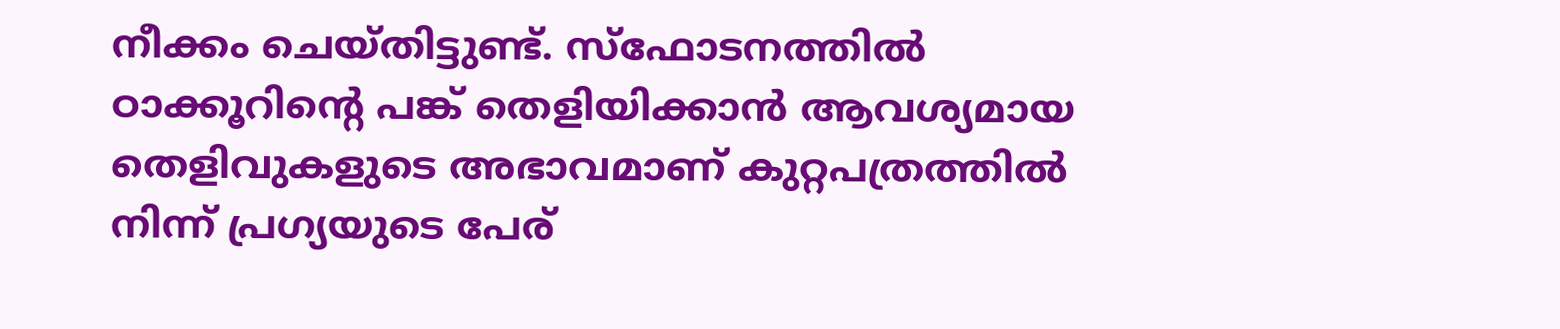നീക്കം ചെയ്തിട്ടുണ്ട്. സ്‌ഫോടനത്തില്‍ ഠാക്കൂറിന്റെ പങ്ക് തെളിയിക്കാന്‍ ആവശ്യമായ തെളിവുകളുടെ അഭാവമാണ് കുറ്റപത്രത്തില്‍ നിന്ന് പ്രഗ്യയുടെ പേര്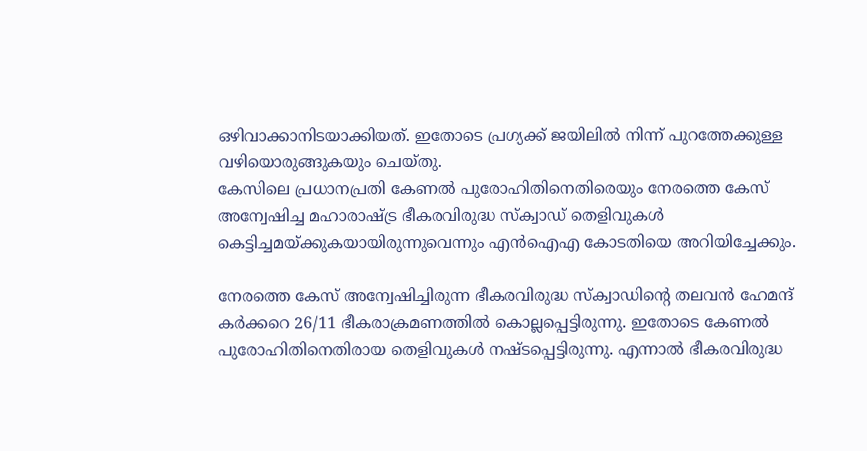ഒഴിവാക്കാനിടയാക്കിയത്. ഇതോടെ പ്രഗ്യക്ക് ജയിലില്‍ നിന്ന് പുറത്തേക്കുള്ള വഴിയൊരുങ്ങുകയും ചെയ്തു.
കേസിലെ പ്രധാനപ്രതി കേണല്‍ പുരോഹിതിനെതിരെയും നേരത്തെ കേസ് അന്വേഷിച്ച മഹാരാഷ്ട്ര ഭീകരവിരുദ്ധ സ്‌ക്വാഡ് തെളിവുകള്‍ കെട്ടിച്ചമയ്ക്കുകയായിരുന്നുവെന്നും എന്‍ഐഎ കോടതിയെ അറിയിച്ചേക്കും.

നേരത്തെ കേസ് അന്വേഷിച്ചിരുന്ന ഭീകരവിരുദ്ധ സ്‌ക്വാഡിന്റെ തലവന്‍ ഹേമന്ദ് കര്‍ക്കറെ 26/11 ഭീകരാക്രമണത്തില്‍ കൊല്ലപ്പെട്ടിരുന്നു. ഇതോടെ കേണല്‍ പുരോഹിതിനെതിരായ തെളിവുകള്‍ നഷ്ടപ്പെട്ടിരുന്നു. എന്നാല്‍ ഭീകരവിരുദ്ധ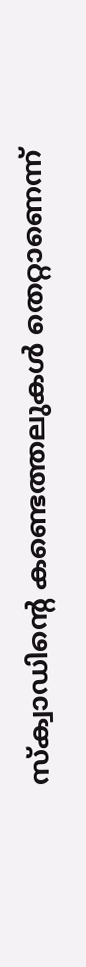സ്‌ക്വാഡിന്റെ കണ്ടെത്തലുകള്‍ തെറ്റാണെന്ന്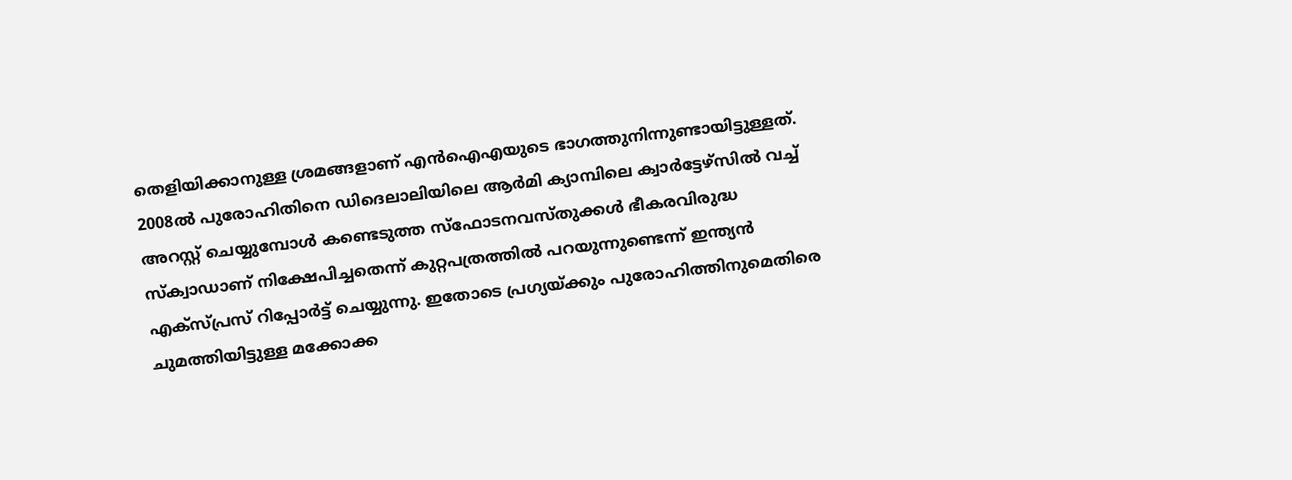തെളിയിക്കാനുള്ള ശ്രമങ്ങളാണ് എന്‍ഐഎയുടെ ഭാഗത്തുനിന്നുണ്ടായിട്ടുള്ളത്. 2008ല്‍ പുരോഹിതിനെ ഡിദെലാലിയിലെ ആര്‍മി ക്യാമ്പിലെ ക്വാര്‍ട്ടേഴ്‌സില്‍ വച്ച് അറസ്റ്റ് ചെയ്യുമ്പോള്‍ കണ്ടെടുത്ത സ്‌ഫോടനവസ്തുക്കള്‍ ഭീകരവിരുദ്ധ സ്‌ക്വാഡാണ് നിക്ഷേപിച്ചതെന്ന് കുറ്റപത്രത്തില്‍ പറയുന്നുണ്ടെന്ന് ഇന്ത്യന്‍ എക്‌സ്പ്രസ് റിപ്പോര്‍ട്ട് ചെയ്യുന്നു. ഇതോടെ പ്രഗ്യയ്ക്കും പുരോഹിത്തിനുമെതിരെ ചുമത്തിയിട്ടുള്ള മക്കോക്ക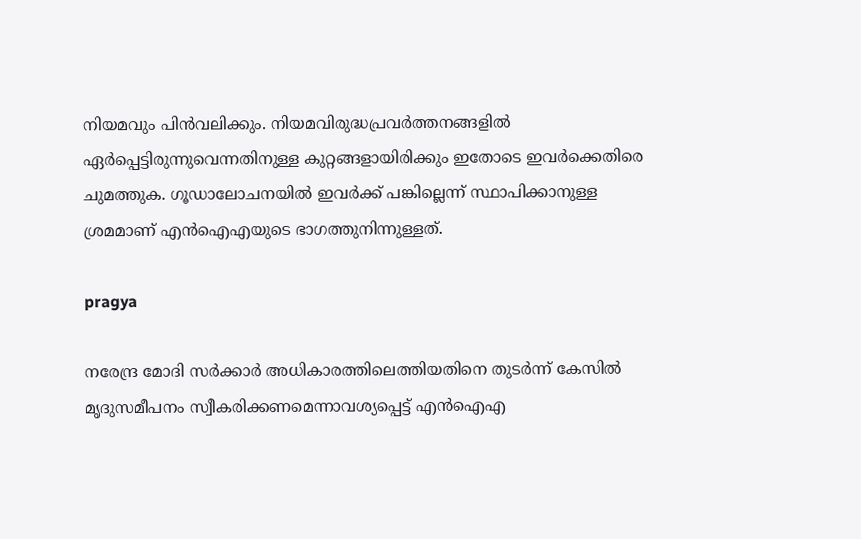നിയമവും പിന്‍വലിക്കും. നിയമവിരുദ്ധപ്രവര്‍ത്തനങ്ങളില്‍ ഏര്‍പ്പെട്ടിരുന്നുവെന്നതിനുള്ള കുറ്റങ്ങളായിരിക്കും ഇതോടെ ഇവര്‍ക്കെതിരെ ചുമത്തുക. ഗൂഡാലോചനയില്‍ ഇവര്‍ക്ക് പങ്കില്ലെന്ന് സ്ഥാപിക്കാനുള്ള ശ്രമമാണ് എന്‍ഐഎയുടെ ഭാഗത്തുനിന്നുള്ളത്.

pragya

നരേന്ദ്ര മോദി സര്‍ക്കാര്‍ അധികാരത്തിലെത്തിയതിനെ തുടര്‍ന്ന് കേസില്‍ മൃദുസമീപനം സ്വീകരിക്കണമെന്നാവശ്യപ്പെട്ട് എന്‍ഐഎ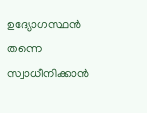ഉദ്യോഗസ്ഥന്‍ തന്നെ സ്വാധീനിക്കാന്‍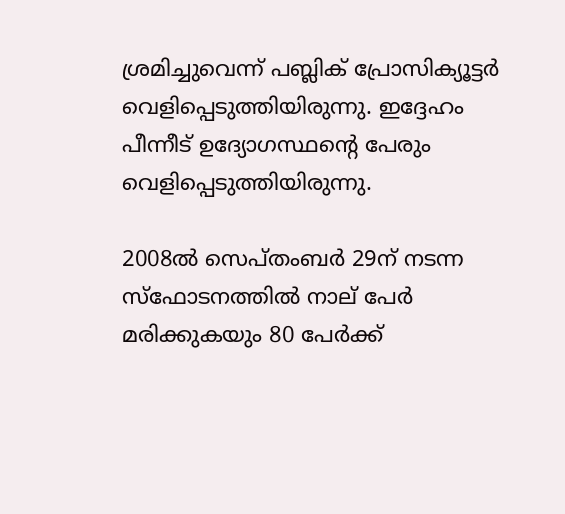ശ്രമിച്ചുവെന്ന് പബ്ലിക് പ്രോസിക്യൂട്ടര്‍ വെളിപ്പെടുത്തിയിരുന്നു. ഇദ്ദേഹം പീന്നീട് ഉദ്യോഗസ്ഥന്റെ പേരും വെളിപ്പെടുത്തിയിരുന്നു.

2008ല്‍ സെപ്തംബര്‍ 29ന് നടന്ന സ്‌ഫോടനത്തില്‍ നാല് പേര്‍ മരിക്കുകയും 80 പേര്‍ക്ക്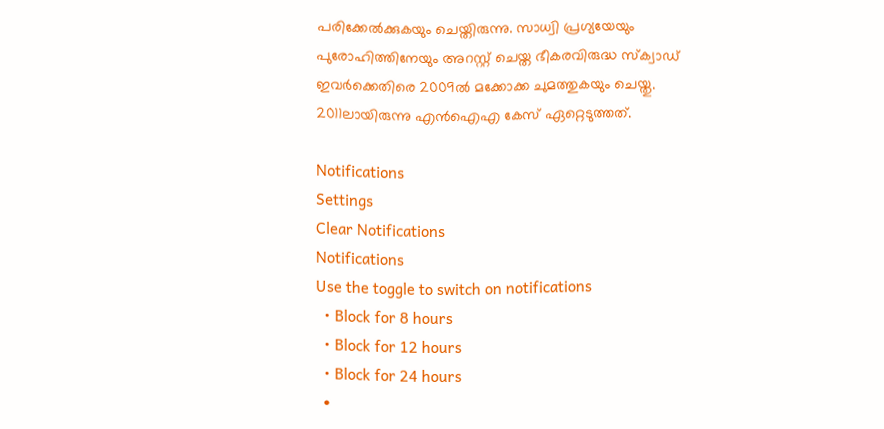പരിക്കേല്‍ക്കുകയും ചെയ്തിരുന്നു. സാധ്വി പ്രഗ്യയേയും പുരോഹിത്തിനേയും അറസ്റ്റ് ചെയ്ത ഭീകരവിരുദ്ധ സ്‌ക്വാഡ് ഇവര്‍ക്കെതിരെ 2009ല്‍ മക്കോക്ക ചുമത്തുകയും ചെയ്തു. 2011ലായിരുന്നു എന്‍ഐഎ കേസ് ഏറ്റെടുത്തത്.

Notifications
Settings
Clear Notifications
Notifications
Use the toggle to switch on notifications
  • Block for 8 hours
  • Block for 12 hours
  • Block for 24 hours
  •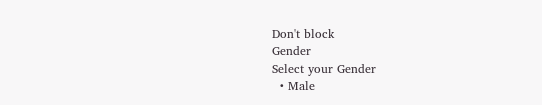Don't block
Gender
Select your Gender
  • Male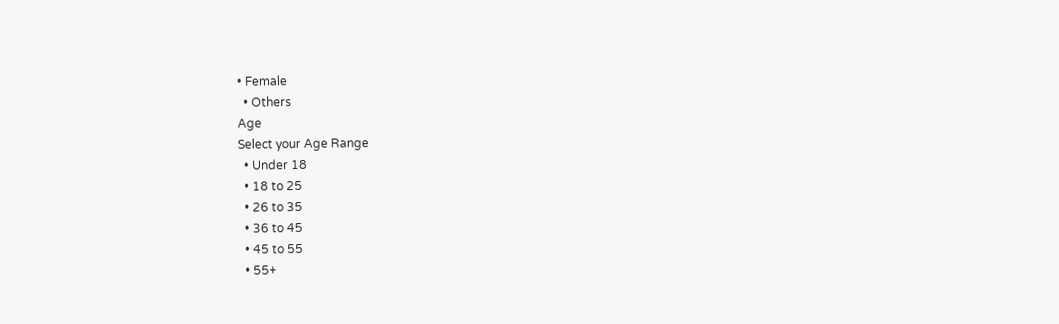• Female
  • Others
Age
Select your Age Range
  • Under 18
  • 18 to 25
  • 26 to 35
  • 36 to 45
  • 45 to 55
  • 55+